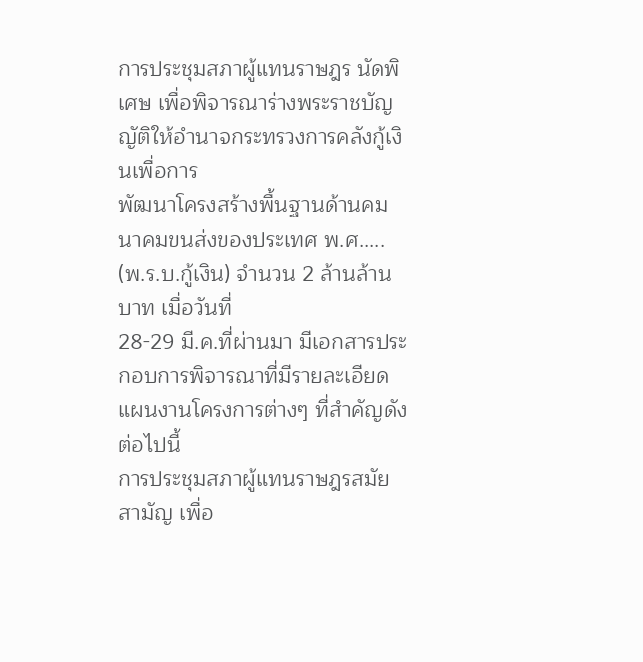การประชุมสภาผู้แทนราษฎร นัดพิเศษ เพื่อพิจารณาร่างพระราชบัญญัติให้อำนาจกระทรวงการคลังกู้เงินเพื่อการ
พัฒนาโครงสร้างพื้นฐานด้านคมนาคมขนส่งของประเทศ พ.ศ..... (พ.ร.บ.กู้เงิน) จำนวน 2 ล้านล้านบาท เมื่อวันที่
28-29 มี.ค.ที่ผ่านมา มีเอกสารประกอบการพิจารณาที่มีรายละเอียดแผนงานโครงการต่างๆ ที่สำคัญดังต่อไปนี้
การประชุมสภาผู้แทนราษฎรสมัยสามัญ เพื่อ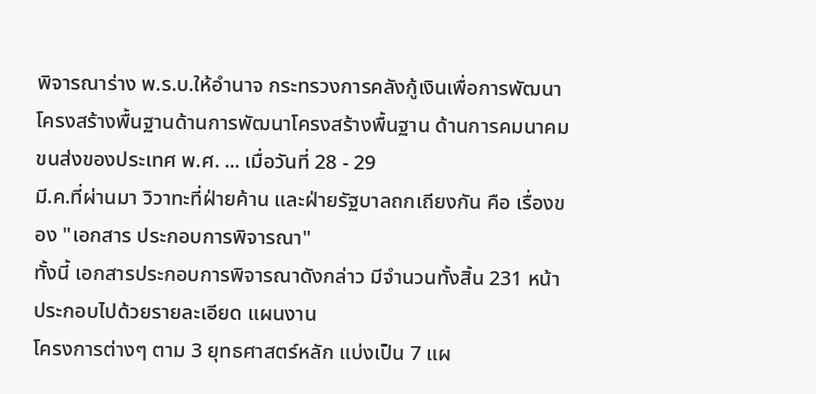พิจารณาร่าง พ.ร.บ.ให้อำนาจ กระทรวงการคลังกู้เงินเพื่อการพัฒนา
โครงสร้างพื้นฐานด้านการพัฒนาโครงสร้างพื้นฐาน ด้านการคมนาคมขนส่งของประเทศ พ.ศ. ... เมื่อวันที่ 28 - 29
มี.ค.ที่ผ่านมา วิวาทะที่ฝ่ายค้าน และฝ่ายรัฐบาลถกเถียงกัน คือ เรื่องของ "เอกสาร ประกอบการพิจารณา"
ทั้งนี้ เอกสารประกอบการพิจารณาดังกล่าว มีจำนวนทั้งสิ้น 231 หน้า ประกอบไปด้วยรายละเอียด แผนงาน
โครงการต่างๆ ตาม 3 ยุทธศาสตร์หลัก แบ่งเป็น 7 แผ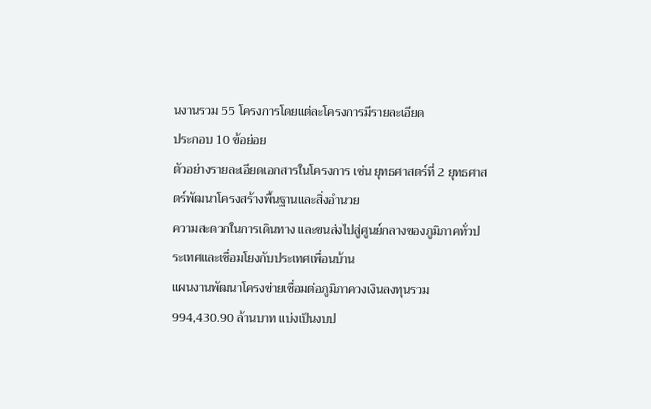นงานรวม 55 โครงการโดยแต่ละโครงการมีรายละเอียด
ประกอบ 10 ข้อย่อย
ตัวอย่างรายละเอียดเอกสารในโครงการ เช่น ยุทธศาสตร์ที่ 2 ยุทธศาสตร์พัฒนาโครงสร้างพื้นฐานและสิ่งอำนวย
ความสะดวกในการเดินทาง และขนส่งไปสู่ศูนย์กลางของภูมิภาคทั่วประเทศและเชื่อมโยงกับประเทศเพื่อนบ้าน
แผนงานพัฒนาโครงข่ายเชื่อมต่อภูมิภาควงเงินลงทุนรวม 994,430.90 ล้านบาท แบ่งเป็นงบป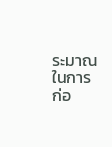ระมาณในการ
ก่อ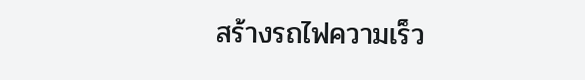สร้างรถไฟความเร็ว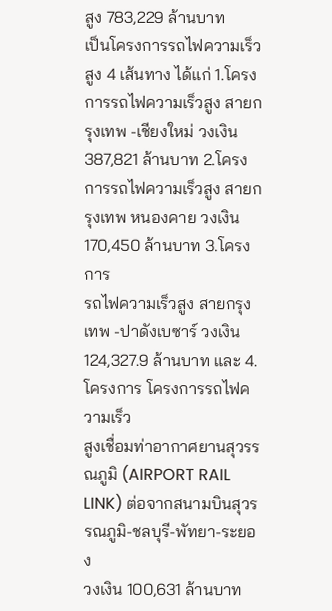สูง 783,229 ล้านบาท
เป็นโครงการรถไฟความเร็วสูง 4 เส้นทาง ได้แก่ 1.โครงการรถไฟความเร็วสูง สายกรุงเทพ -เชียงใหม่ วงเงิน
387,821 ล้านบาท 2.โครงการรถไฟความเร็วสูง สายกรุงเทพ หนองคาย วงเงิน 170,450 ล้านบาท 3.โครงการ
รถไฟความเร็วสูง สายกรุงเทพ -ปาดังเบซาร์ วงเงิน 124,327.9 ล้านบาท และ 4.โครงการ โครงการรถไฟความเร็ว
สูงเชื่อมท่าอากาศยานสุวรรณภูมิ (AIRPORT RAIL LINK) ต่อจากสนามบินสุวรรณภูมิ-ชลบุรี-พัทยา-ระยอง
วงเงิน 100,631 ล้านบาท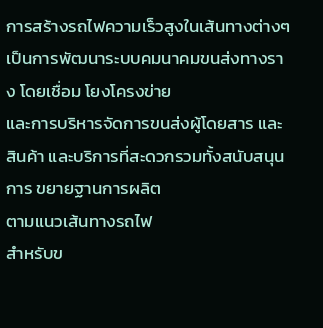การสร้างรถไฟความเร็วสูงในเส้นทางต่างๆเป็นการพัฒนาระบบคมนาคมขนส่งทางราง โดยเชื่อม โยงโครงข่าย
และการบริหารจัดการขนส่งผู้โดยสาร และสินค้า และบริการที่สะดวกรวมทั้งสนับสนุนการ ขยายฐานการผลิต
ตามแนวเส้นทางรถไฟ
สำหรับข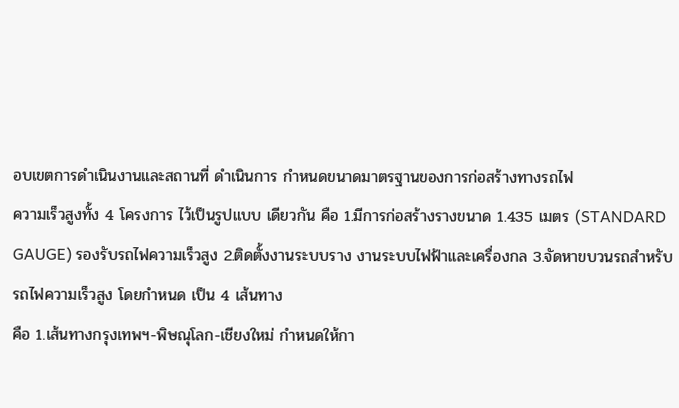อบเขตการดำเนินงานและสถานที่ ดำเนินการ กำหนดขนาดมาตรฐานของการก่อสร้างทางรถไฟ
ความเร็วสูงทั้ง 4 โครงการ ไว้เป็นรูปแบบ เดียวกัน คือ 1.มีการก่อสร้างรางขนาด 1.435 เมตร (STANDARD
GAUGE) รองรับรถไฟความเร็วสูง 2.ติดตั้งงานระบบราง งานระบบไฟฟ้าและเครื่องกล 3.จัดหาขบวนรถสำหรับ
รถไฟความเร็วสูง โดยกำหนด เป็น 4 เส้นทาง
คือ 1.เส้นทางกรุงเทพฯ-พิษณุโลก-เชียงใหม่ กำหนดให้กา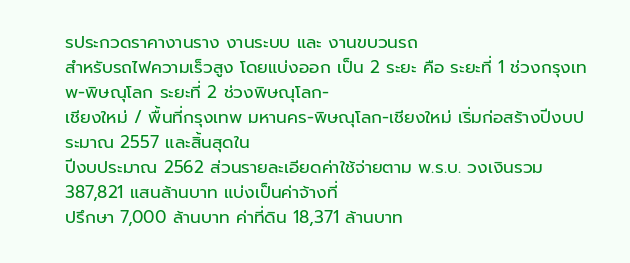รประกวดราคางานราง งานระบบ และ งานขบวนรถ
สำหรับรถไฟความเร็วสูง โดยแบ่งออก เป็น 2 ระยะ คือ ระยะที่ 1 ช่วงกรุงเทพ-พิษณุโลก ระยะที่ 2 ช่วงพิษณุโลก-
เชียงใหม่ / พื้นที่กรุงเทพ มหานคร-พิษณุโลก-เชียงใหม่ เริ่มก่อสร้างปีงบประมาณ 2557 และสิ้นสุดใน
ปีงบประมาณ 2562 ส่วนรายละเอียดค่าใช้จ่ายตาม พ.ร.บ. วงเงินรวม 387,821 แสนล้านบาท แบ่งเป็นค่าจ้างที่
ปรึกษา 7,000 ล้านบาท ค่าที่ดิน 18,371 ล้านบาท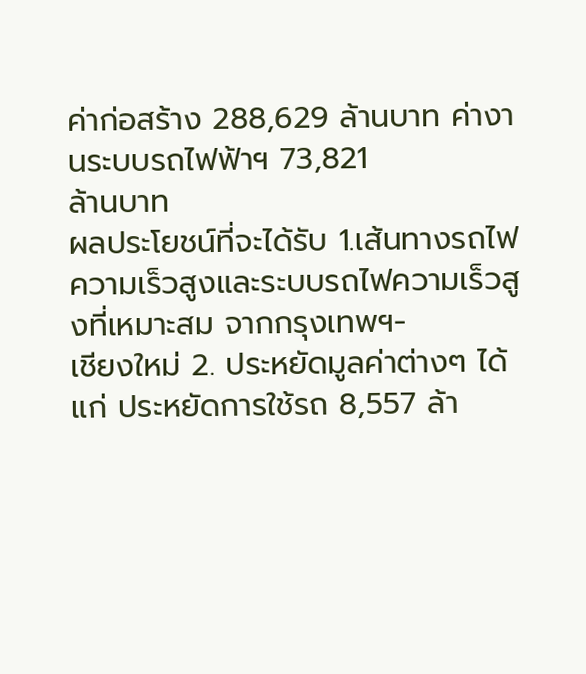ค่าก่อสร้าง 288,629 ล้านบาท ค่างานระบบรถไฟฟ้าฯ 73,821
ล้านบาท
ผลประโยชน์ที่จะได้รับ 1.เส้นทางรถไฟความเร็วสูงและระบบรถไฟความเร็วสูงที่เหมาะสม จากกรุงเทพฯ-
เชียงใหม่ 2. ประหยัดมูลค่าต่างๆ ได้แก่ ประหยัดการใช้รถ 8,557 ล้า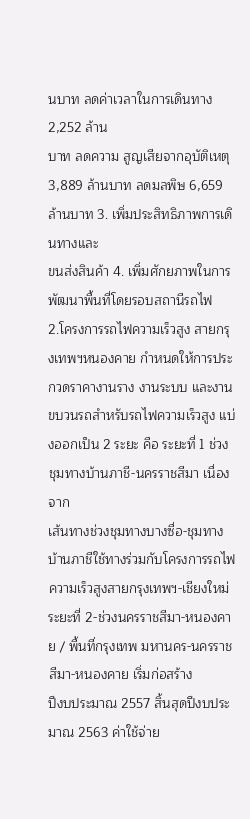นบาท ลดค่าเวลาในการเดินทาง 2,252 ล้าน
บาท ลดความ สูญเสียจากอุบัติเหตุ 3,889 ล้านบาท ลดมลพิษ 6,659 ล้านบาท 3. เพิ่มประสิทธิภาพการเดินทางและ
ขนส่งสินค้า 4. เพิ่มศักยภาพในการพัฒนาพื้นที่โดยรอบสถานีรถไฟ
2.โครงการรถไฟความเร็วสูง สายกรุงเทพฯหนองคาย กำหนดให้การประกวดราคางานราง งานระบบ และงาน
ขบวนรถสำหรับรถไฟความเร็วสูง แบ่งออกเป็น 2 ระยะ คือ ระยะที่ 1 ช่วงชุมทางบ้านภาชี-นครราชสีมา เนื่องจาก
เส้นทางช่วงชุมทางบางซื่อ-ชุมทางบ้านภาชีใช้ทางร่วมกับโครงการรถไฟความเร็วสูงสายกรุงเทพฯ-เชียงใหม่
ระยะที่ 2-ช่วงนครราชสีมา-หนองคาย / พื้นที่กรุงเทพ มหานคร-นครราชสีมา-หนองคาย เริ่มก่อสร้าง
ปีงบประมาณ 2557 สิ้นสุดปีงบประมาณ 2563 ค่าใช้จ่าย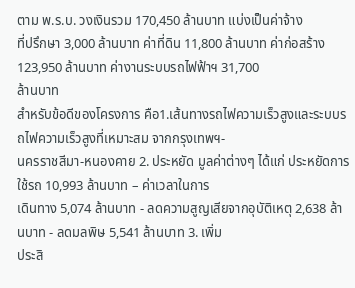ตาม พ.ร.บ. วงเงินรวม 170,450 ล้านบาท แบ่งเป็นค่าจ้าง
ที่ปรึกษา 3,000 ล้านบาท ค่าที่ดิน 11,800 ล้านบาท ค่าก่อสร้าง 123,950 ล้านบาท ค่างานระบบรถไฟฟ้าฯ 31,700
ล้านบาท
สำหรับข้อดีของโครงการ คือ1.เส้นทางรถไฟความเร็วสูงและระบบรถไฟความเร็วสูงที่เหมาะสม จากกรุงเทพฯ-
นครราชสีมา-หนองคาย 2. ประหยัด มูลค่าต่างๆ ได้แก่ ประหยัดการใช้รถ 10,993 ล้านบาท – ค่าเวลาในการ
เดินทาง 5,074 ล้านบาท - ลดความสูญเสียจากอุบัติเหตุ 2,638 ล้านบาท - ลดมลพิษ 5,541 ล้านบาท 3. เพิ่ม
ประสิ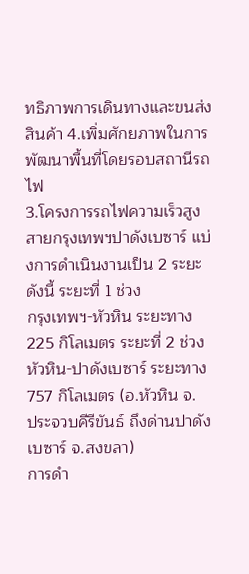ทธิภาพการเดินทางและขนส่งสินค้า 4.เพิ่มศักยภาพในการพัฒนาพื้นที่โดยรอบสถานีรถไฟ
3.โครงการรถไฟความเร็วสูง สายกรุงเทพฯปาดังเบซาร์ แบ่งการดำเนินงานเป็น 2 ระยะ ดังนี้ ระยะที่ 1 ช่วง
กรุงเทพฯ-หัวหิน ระยะทาง 225 กิโลเมตร ระยะที่ 2 ช่วงหัวหิน-ปาดังเบซาร์ ระยะทาง 757 กิโลเมตร (อ.หัวหิน จ.
ประจวบคีรีขันธ์ ถึงด่านปาดังเบซาร์ จ.สงขลา)
การดำ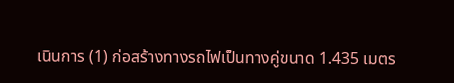เนินการ (1) ก่อสร้างทางรถไฟเป็นทางคู่ขนาด 1.435 เมตร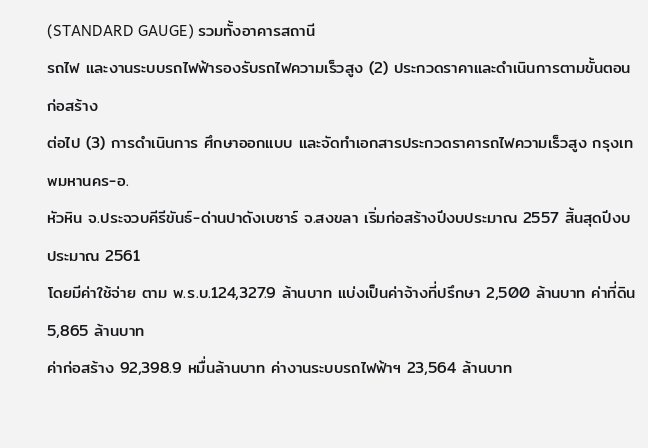(STANDARD GAUGE) รวมทั้งอาคารสถานี
รถไฟ และงานระบบรถไฟฟ้ารองรับรถไฟความเร็วสูง (2) ประกวดราคาและดำเนินการตามขั้นตอนก่อสร้าง
ต่อไป (3) การดำเนินการ ศึกษาออกแบบ และจัดทำเอกสารประกวดราคารถไฟความเร็วสูง กรุงเทพมหานคร-อ.
หัวหิน จ.ประจวบคีรีขันธ์-ด่านปาดังเบซาร์ จ.สงขลา เริ่มก่อสร้างปีงบประมาณ 2557 สิ้นสุดปีงบประมาณ 2561
โดยมีค่าใช้จ่าย ตาม พ.ร.บ.124,327.9 ล้านบาท แบ่งเป็นค่าจ้างที่ปรึกษา 2,500 ล้านบาท ค่าที่ดิน 5,865 ล้านบาท
ค่าก่อสร้าง 92,398.9 หมื่นล้านบาท ค่างานระบบรถไฟฟ้าฯ 23,564 ล้านบาท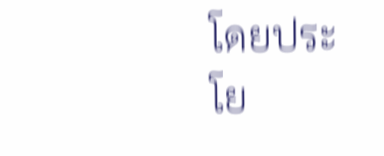โดยประโย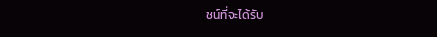ชน์ที่จะได้รับ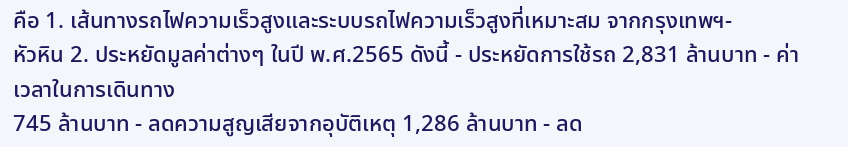คือ 1. เส้นทางรถไฟความเร็วสูงและระบบรถไฟความเร็วสูงที่เหมาะสม จากกรุงเทพฯ-
หัวหิน 2. ประหยัดมูลค่าต่างๆ ในปี พ.ศ.2565 ดังนี้ - ประหยัดการใช้รถ 2,831 ล้านบาท - ค่าเวลาในการเดินทาง
745 ล้านบาท - ลดความสูญเสียจากอุบัติเหตุ 1,286 ล้านบาท - ลด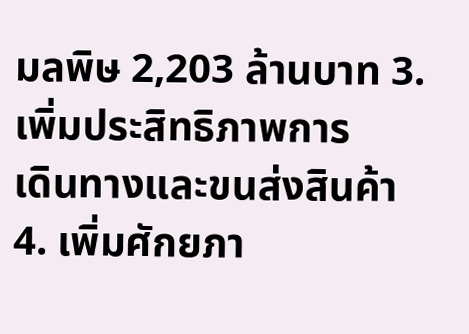มลพิษ 2,203 ล้านบาท 3. เพิ่มประสิทธิภาพการ
เดินทางและขนส่งสินค้า 4. เพิ่มศักยภา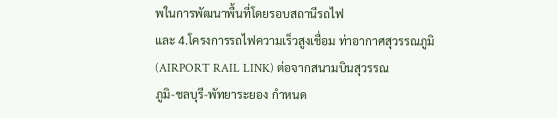พในการพัฒนาพื้นที่โดยรอบสถานีรถไฟ
และ 4.โครงการรถไฟความเร็วสูงเชื่อม ท่าอากาศสุวรรณภูมิ (AIRPORT RAIL LINK) ต่อจากสนามบินสุวรรณ
ภูมิ-ชลบุรี-พัทยาระยอง กำหนด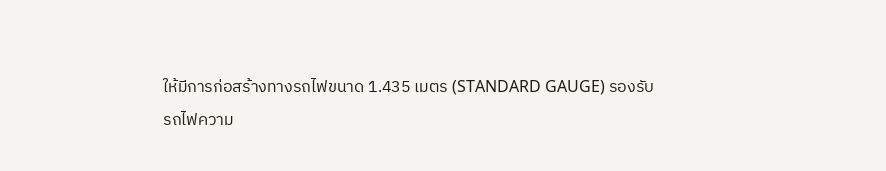ให้มีการก่อสร้างทางรถไฟขนาด 1.435 เมตร (STANDARD GAUGE) รองรับ
รถไฟความ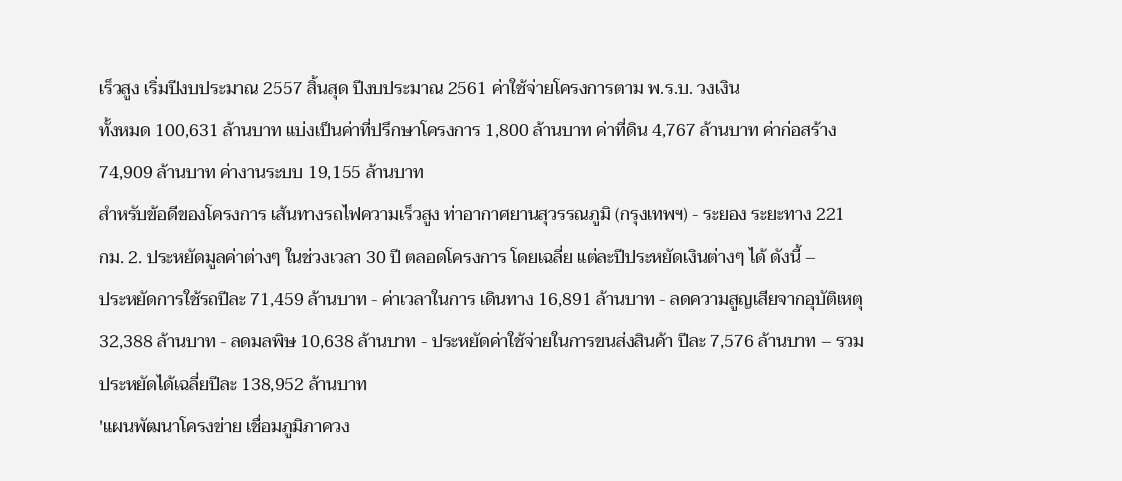เร็วสูง เริ่มปีงบประมาณ 2557 สิ้นสุด ปีงบประมาณ 2561 ค่าใช้จ่ายโครงการตาม พ.ร.บ. วงเงิน
ทั้งหมด 100,631 ล้านบาท แบ่งเป็นค่าที่ปรึกษาโครงการ 1,800 ล้านบาท ค่าที่ดิน 4,767 ล้านบาท ค่าก่อสร้าง
74,909 ล้านบาท ค่างานระบบ 19,155 ล้านบาท
สำหรับข้อดีของโครงการ เส้นทางรถไฟความเร็วสูง ท่าอากาศยานสุวรรณภูมิ (กรุงเทพฯ) - ระยอง ระยะทาง 221
กม. 2. ประหยัดมูลค่าต่างๆ ในช่วงเวลา 30 ปี ตลอดโครงการ โดยเฉลี่ย แต่ละปีประหยัดเงินต่างๆ ได้ ดังนี้ –
ประหยัดการใช้รถปีละ 71,459 ล้านบาท - ค่าเวลาในการ เดินทาง 16,891 ล้านบาท - ลดความสูญเสียจากอุบัติเหตุ
32,388 ล้านบาท - ลดมลพิษ 10,638 ล้านบาท - ประหยัดค่าใช้จ่ายในการขนส่งสินค้า ปีละ 7,576 ล้านบาท – รวม
ประหยัดได้เฉลี่ยปีละ 138,952 ล้านบาท
'แผนพัฒนาโครงข่าย เชื่อมภูมิภาควง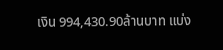เงิน 994,430.90ล้านบาท แบ่ง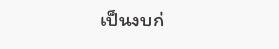เป็นงบก่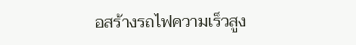อสร้างรถไฟความเร็วสูง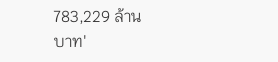783,229 ล้าน
บาท'